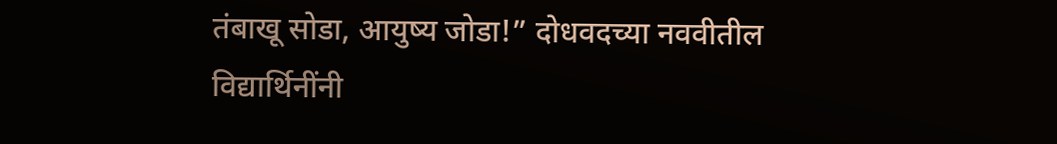तंबाखू सोडा, आयुष्य जोडा!” दोधवदच्या नववीतील विद्यार्थिनींनी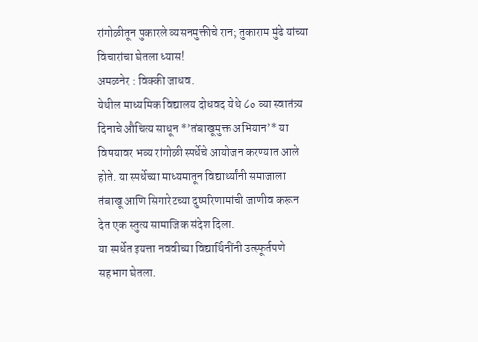रांगोळीतून पुकारले व्यसनमुक्तीचे रान; तुकाराम मुंढे यांच्या विचारांचा घेतला ध्यास!
अमळनेर : विक्की जाधव.
येथील माध्यमिक विद्यालय दोधवद येथे ८० व्या स्वातंत्र्य दिनाचे औचित्य साधून *’तंबाखूमुक्त अभियान’* या विषयावर भव्य रांगोळी स्पर्धेचे आयोजन करण्यात आले होते. या स्पर्धेच्या माध्यमातून विद्यार्थ्यांनी समाजाला तंबाखू आणि सिगारेटच्या दुष्परिणामांची जाणीव करून देत एक स्तुत्य सामाजिक संदेश दिला.
या स्पर्धेत इयत्ता नववीच्या विद्यार्थिनींनी उत्स्फूर्तपणे सहभाग घेतला.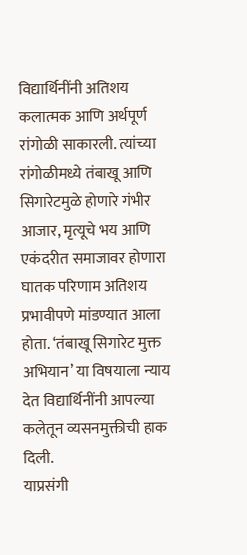विद्यार्थिनींनी अतिशय कलात्मक आणि अर्थपूर्ण रांगोळी साकारली. त्यांच्या रांगोळीमध्ये तंबाखू आणि सिगारेटमुळे होणारे गंभीर आजार, मृत्यूचे भय आणि एकंदरीत समाजावर होणारा घातक परिणाम अतिशय प्रभावीपणे मांडण्यात आला होता. ‘तंबाखू सिगारेट मुक्त अभियान’ या विषयाला न्याय देत विद्यार्थिनींनी आपल्या कलेतून व्यसनमुक्तीची हाक दिली.
याप्रसंगी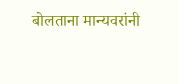बोलताना मान्यवरांनी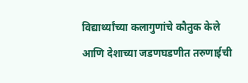विद्यार्थ्यांच्या कलागुणांचे कौतुक केले आणि देशाच्या जडणघडणीत तरुणाईची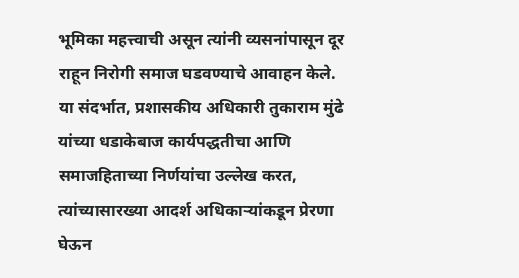भूमिका महत्त्वाची असून त्यांनी व्यसनांपासून दूर राहून निरोगी समाज घडवण्याचे आवाहन केले. या संदर्भात, प्रशासकीय अधिकारी तुकाराम मुंढे यांच्या धडाकेबाज कार्यपद्धतीचा आणि समाजहिताच्या निर्णयांचा उल्लेख करत, त्यांच्यासारख्या आदर्श अधिकाऱ्यांकडून प्रेरणा घेऊन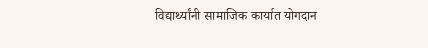विद्यार्थ्यांनी सामाजिक कार्यात योगदान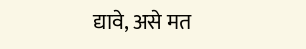द्यावे, असे मत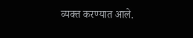व्यक्त करण्यात आले.